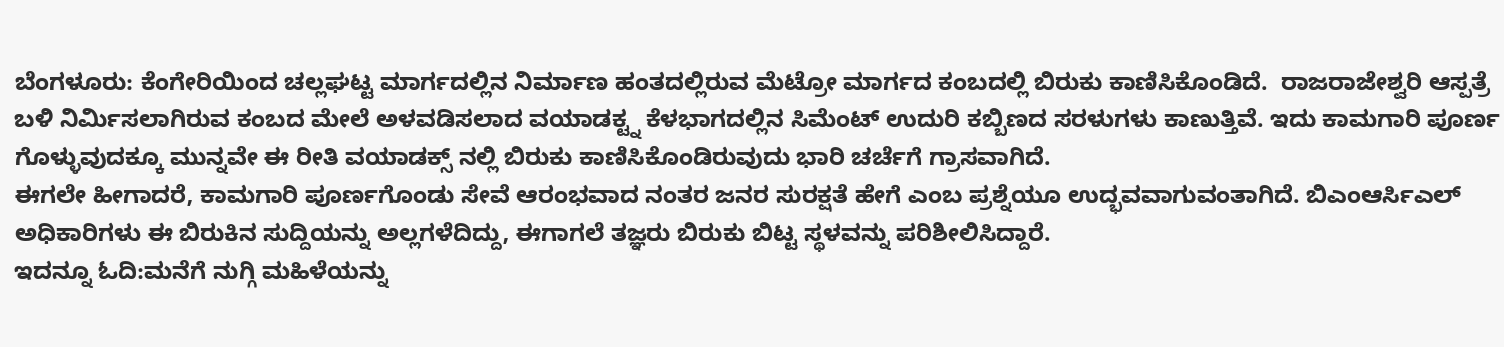ಬೆಂಗಳೂರು: ಕೆಂಗೇರಿಯಿಂದ ಚಲ್ಲಘಟ್ಟ ಮಾರ್ಗದಲ್ಲಿನ ನಿರ್ಮಾಣ ಹಂತದಲ್ಲಿರುವ ಮೆಟ್ರೋ ಮಾರ್ಗದ ಕಂಬದಲ್ಲಿ ಬಿರುಕು ಕಾಣಿಸಿಕೊಂಡಿದೆ.  ರಾಜರಾಜೇಶ್ವರಿ ಆಸ್ಪತ್ರೆ ಬಳಿ ನಿರ್ವಿುಸಲಾಗಿರುವ ಕಂಬದ ಮೇಲೆ ಅಳವಡಿಸಲಾದ ವಯಾಡಕ್ಟ್ನ ಕೆಳಭಾಗದಲ್ಲಿನ ಸಿಮೆಂಟ್ ಉದುರಿ ಕಬ್ಬಿಣದ ಸರಳುಗಳು ಕಾಣುತ್ತಿವೆ. ಇದು ಕಾಮಗಾರಿ ಪೂರ್ಣ ಗೊಳ್ಳುವುದಕ್ಕೂ ಮುನ್ನವೇ ಈ ರೀತಿ ವಯಾಡಕ್ಸ್ ನಲ್ಲಿ ಬಿರುಕು ಕಾಣಿಸಿಕೊಂಡಿರುವುದು ಭಾರಿ ಚರ್ಚೆಗೆ ಗ್ರಾಸವಾಗಿದೆ.
ಈಗಲೇ ಹೀಗಾದರೆ, ಕಾಮಗಾರಿ ಪೂರ್ಣಗೊಂಡು ಸೇವೆ ಆರಂಭವಾದ ನಂತರ ಜನರ ಸುರಕ್ಷತೆ ಹೇಗೆ ಎಂಬ ಪ್ರಶ್ನೆಯೂ ಉದ್ಭವವಾಗುವಂತಾಗಿದೆ. ಬಿಎಂಆರ್ಸಿಎಲ್ ಅಧಿಕಾರಿಗಳು ಈ ಬಿರುಕಿನ ಸುದ್ದಿಯನ್ನು ಅಲ್ಲಗಳೆದಿದ್ದು, ಈಗಾಗಲೆ ತಜ್ಞರು ಬಿರುಕು ಬಿಟ್ಟ ಸ್ಥಳವನ್ನು ಪರಿಶೀಲಿಸಿದ್ದಾರೆ.
ಇದನ್ನೂ ಓದಿ:ಮನೆಗೆ ನುಗ್ಗಿ ಮಹಿಳೆಯನ್ನು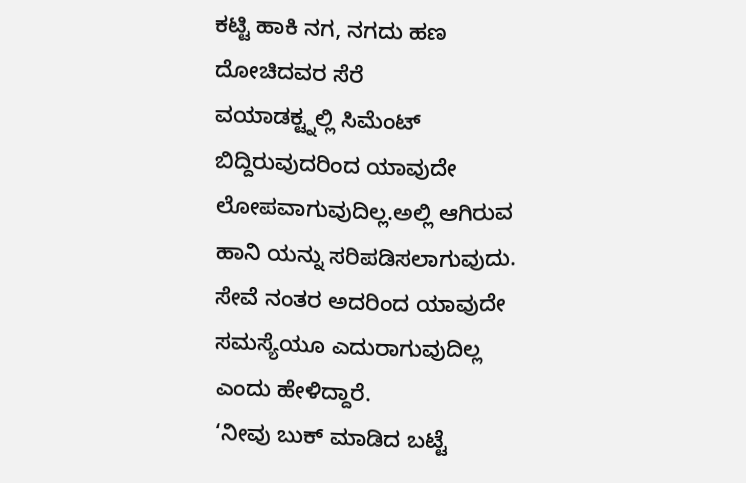ಕಟ್ಟಿ ಹಾಕಿ ನಗ, ನಗದು ಹಣ ದೋಚಿದವರ ಸೆರೆ
ವಯಾಡಕ್ಟ್ನಲ್ಲಿ ಸಿಮೆಂಟ್ ಬಿದ್ದಿರುವುದರಿಂದ ಯಾವುದೇ ಲೋಪವಾಗುವುದಿಲ್ಲ.ಅಲ್ಲಿ ಆಗಿರುವ ಹಾನಿ ಯನ್ನು ಸರಿಪಡಿಸಲಾಗುವುದು. ಸೇವೆ ನಂತರ ಅದರಿಂದ ಯಾವುದೇ ಸಮಸ್ಯೆಯೂ ಎದುರಾಗುವುದಿಲ್ಲ ಎಂದು ಹೇಳಿದ್ದಾರೆ.
‘ನೀವು ಬುಕ್ ಮಾಡಿದ ಬಟ್ಟೆ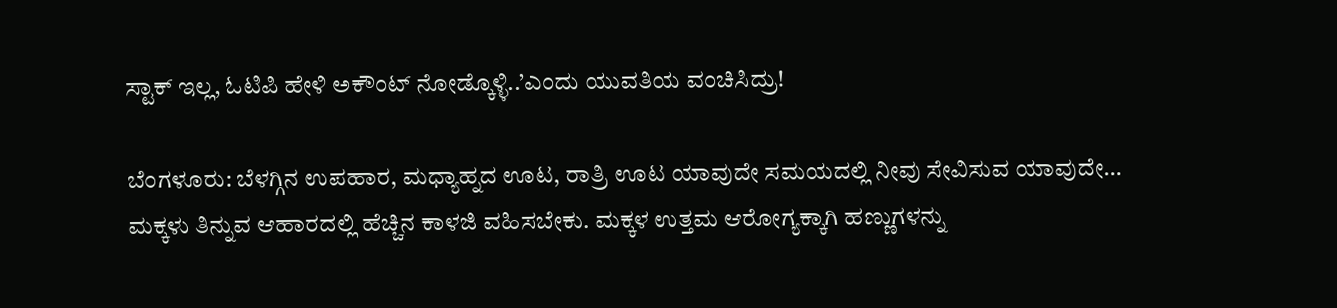ಸ್ಟಾಕ್ ಇಲ್ಲ, ಓಟಿಪಿ ಹೇಳಿ ಅಕೌಂಟ್ ನೋಡ್ಕೊಳ್ಳಿ..’ಎಂದು ಯುವತಿಯ ವಂಚಿಸಿದ್ರು!

ಬೆಂಗಳೂರು: ಬೆಳಗ್ಗಿನ ಉಪಹಾರ, ಮಧ್ಯಾಹ್ನದ ಊಟ, ರಾತ್ರಿ ಊಟ ಯಾವುದೇ ಸಮಯದಲ್ಲಿ ನೀವು ಸೇವಿಸುವ ಯಾವುದೇ…
ಮಕ್ಕಳು ತಿನ್ನುವ ಆಹಾರದಲ್ಲಿ ಹೆಚ್ಚಿನ ಕಾಳಜಿ ವಹಿಸಬೇಕು. ಮಕ್ಕಳ ಉತ್ತಮ ಆರೋಗ್ಯಕ್ಕಾಗಿ ಹಣ್ಣುಗಳನ್ನು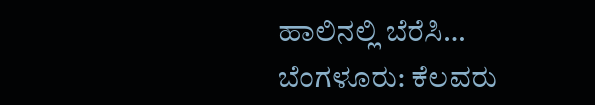ಹಾಲಿನಲ್ಲಿ ಬೆರೆಸಿ…
ಬೆಂಗಳೂರು: ಕೆಲವರು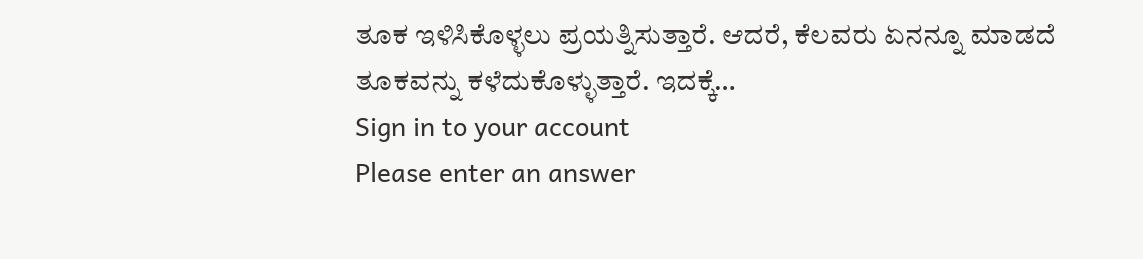ತೂಕ ಇಳಿಸಿಕೊಳ್ಳಲು ಪ್ರಯತ್ನಿಸುತ್ತಾರೆ. ಆದರೆ, ಕೆಲವರು ಏನನ್ನೂ ಮಾಡದೆ ತೂಕವನ್ನು ಕಳೆದುಕೊಳ್ಳುತ್ತಾರೆ. ಇದಕ್ಕೆ…
Sign in to your account
Please enter an answer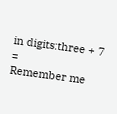in digits:three + 7 =
Remember me